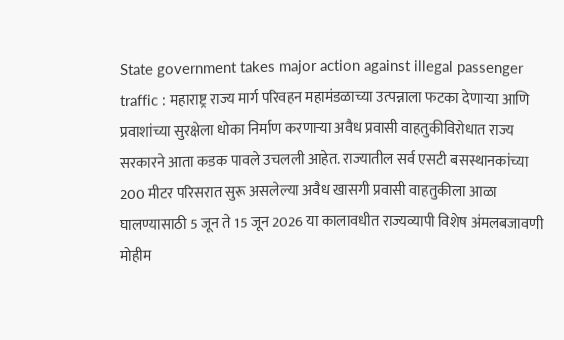State government takes major action against illegal passenger traffic : महाराष्ट्र राज्य मार्ग परिवहन महामंडळाच्या उत्पन्नाला फटका देणाऱ्या आणि प्रवाशांच्या सुरक्षेला धोका निर्माण करणाऱ्या अवैध प्रवासी वाहतुकीविरोधात राज्य सरकारने आता कडक पावले उचलली आहेत. राज्यातील सर्व एसटी बसस्थानकांच्या 200 मीटर परिसरात सुरू असलेल्या अवैध खासगी प्रवासी वाहतुकीला आळा घालण्यासाठी 5 जून ते 15 जून 2026 या कालावधीत राज्यव्यापी विशेष अंमलबजावणी मोहीम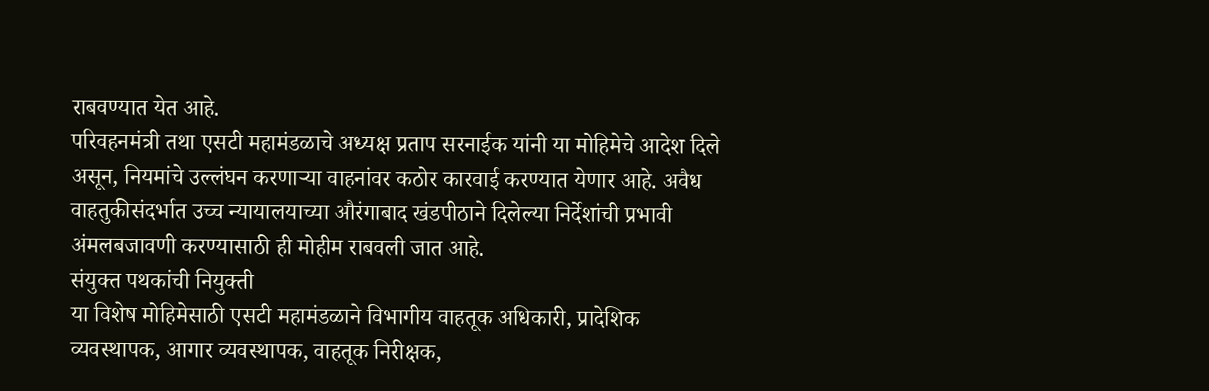राबवण्यात येत आहे.
परिवहनमंत्री तथा एसटी महामंडळाचे अध्यक्ष प्रताप सरनाईक यांनी या मोहिमेचे आदेश दिले असून, नियमांचे उल्लंघन करणाऱ्या वाहनांवर कठोर कारवाई करण्यात येणार आहे. अवैध वाहतुकीसंदर्भात उच्च न्यायालयाच्या औरंगाबाद खंडपीठाने दिलेल्या निर्देशांची प्रभावी अंमलबजावणी करण्यासाठी ही मोहीम राबवली जात आहे.
संयुक्त पथकांची नियुक्ती
या विशेष मोहिमेसाठी एसटी महामंडळाने विभागीय वाहतूक अधिकारी, प्रादेशिक व्यवस्थापक, आगार व्यवस्थापक, वाहतूक निरीक्षक,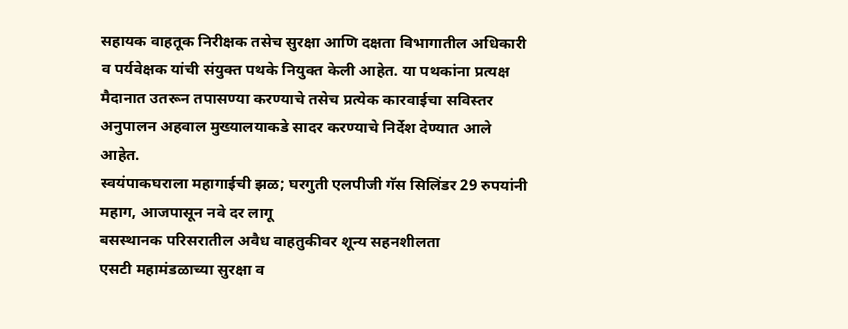सहायक वाहतूक निरीक्षक तसेच सुरक्षा आणि दक्षता विभागातील अधिकारी व पर्यवेक्षक यांची संयुक्त पथके नियुक्त केली आहेत. या पथकांना प्रत्यक्ष मैदानात उतरून तपासण्या करण्याचे तसेच प्रत्येक कारवाईचा सविस्तर अनुपालन अहवाल मुख्यालयाकडे सादर करण्याचे निर्देश देण्यात आले आहेत.
स्वयंपाकघराला महागाईची झळ; घरगुती एलपीजी गॅस सिलिंडर 29 रुपयांनी महाग, आजपासून नवे दर लागू
बसस्थानक परिसरातील अवैध वाहतुकीवर शून्य सहनशीलता
एसटी महामंडळाच्या सुरक्षा व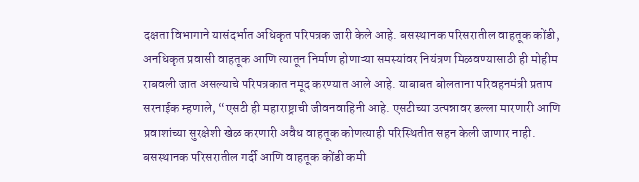दक्षता विभागाने यासंदर्भात अधिकृत परिपत्रक जारी केले आहे. बसस्थानक परिसरातील वाहतूक कोंडी, अनधिकृत प्रवासी वाहतूक आणि त्यातून निर्माण होणाऱ्या समस्यांवर नियंत्रण मिळवण्यासाठी ही मोहीम राबवली जात असल्याचे परिपत्रकात नमूद करण्यात आले आहे. याबाबत बोलताना परिवहनमंत्री प्रताप सरनाईक म्हणाले, “एसटी ही महाराष्ट्राची जीवनवाहिनी आहे. एसटीच्या उत्पन्नावर डल्ला मारणारी आणि प्रवाशांच्या सुरक्षेशी खेळ करणारी अवैध वाहतूक कोणत्याही परिस्थितीत सहन केली जाणार नाही. बसस्थानक परिसरातील गर्दी आणि वाहतूक कोंडी कमी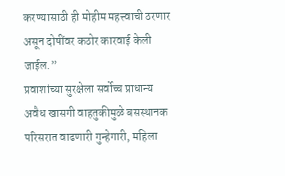करण्यासाठी ही मोहीम महत्त्वाची ठरणार असून दोषींवर कठोर कारवाई केली जाईल.”
प्रवाशांच्या सुरक्षेला सर्वोच्च प्राधान्य
अवैध खासगी वाहतुकीमुळे बसस्थानक परिसरात वाढणारी गुन्हेगारी, महिला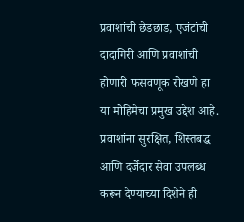प्रवाशांची छेडछाड, एजंटांची दादागिरी आणि प्रवाशांची होणारी फसवणूक रोखणे हा या मोहिमेचा प्रमुख उद्देश आहे. प्रवाशांना सुरक्षित, शिस्तबद्ध आणि दर्जेदार सेवा उपलब्ध करून देण्याच्या दिशेने ही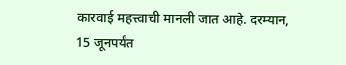कारवाई महत्त्वाची मानली जात आहे. दरम्यान, 15 जूनपर्यंत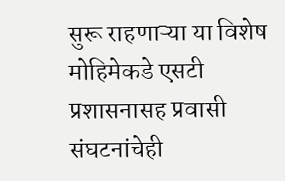सुरू राहणाऱ्या या विशेष मोहिमेकडे एसटी प्रशासनासह प्रवासी संघटनांचेही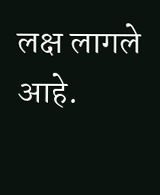लक्ष लागले आहे.